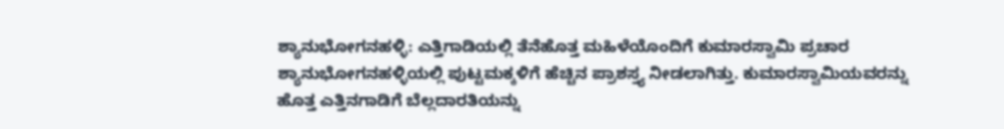ಶ್ಯಾನುಭೋಗನಹಳ್ಳಿ: ಎತ್ತಿಗಾಡಿಯಲ್ಲಿ ತೆನೆಹೊತ್ತ ಮಹಿಳೆಯೊಂದಿಗೆ ಕುಮಾರಸ್ವಾಮಿ ಪ್ರಚಾರ
ಶ್ಯಾನುಭೋಗನಹಳ್ಳಿಯಲ್ಲಿ ಪುಟ್ಟಮಕ್ಕಳಿಗೆ ಹೆಚ್ಚಿನ ಪ್ರಾಶಸ್ತ್ಯ ನೀಡಲಾಗಿತ್ತು. ಕುಮಾರಸ್ವಾಮಿಯವರನ್ನು ಹೊತ್ತ ಎತ್ತಿನಗಾಡಿಗೆ ಬೆಲ್ಲದಾರತಿಯನ್ನು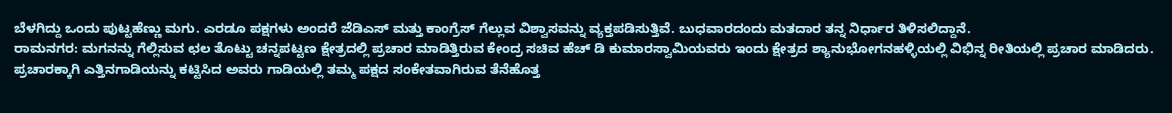ಬೆಳಗಿದ್ದು ಒಂದು ಪುಟ್ಟಹೆಣ್ಣು ಮಗು. ಎರಡೂ ಪಕ್ಷಗಳು ಅಂದರೆ ಜೆಡಿಎಸ್ ಮತ್ತು ಕಾಂಗ್ರೆಸ್ ಗೆಲ್ಲುವ ವಿಶ್ವಾಸವನ್ನು ವ್ಯಕ್ತಪಡಿಸುತ್ತಿವೆ. ಬುಧವಾರದಂದು ಮತದಾರ ತನ್ನ ನಿರ್ಧಾರ ತಿಳಿಸಲಿದ್ದಾನೆ.
ರಾಮನಗರ: ಮಗನನ್ನು ಗೆಲ್ಲಿಸುವ ಛಲ ತೊಟ್ಟು ಚನ್ನಪಟ್ಟಣ ಕ್ಷೇತ್ರದಲ್ಲಿ ಪ್ರಚಾರ ಮಾಡಿತ್ತಿರುವ ಕೇಂದ್ರ ಸಚಿವ ಹೆಚ್ ಡಿ ಕುಮಾರಸ್ವಾಮಿಯವರು ಇಂದು ಕ್ಷೇತ್ರದ ಶ್ಯಾನುಭೋಗನಹಳ್ಳಿಯಲ್ಲಿ ವಿಭಿನ್ನ ರೀತಿಯಲ್ಲಿ ಪ್ರಚಾರ ಮಾಡಿದರು. ಪ್ರಚಾರಕ್ಕಾಗಿ ಎತ್ತಿನಗಾಡಿಯನ್ನು ಕಟ್ಟಿಸಿದ ಅವರು ಗಾಡಿಯಲ್ಲಿ ತಮ್ಮ ಪಕ್ಷದ ಸಂಕೇತವಾಗಿರುವ ತೆನೆಹೊತ್ತ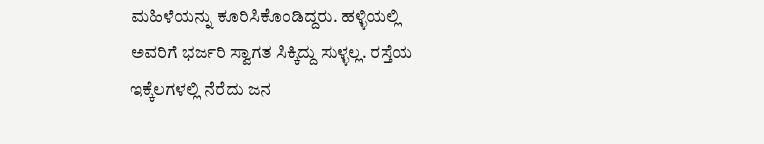ಮಹಿಳೆಯನ್ನು ಕೂರಿಸಿಕೊಂಡಿದ್ದರು. ಹಳ್ಳಿಯಲ್ಲಿ ಅವರಿಗೆ ಭರ್ಜರಿ ಸ್ವಾಗತ ಸಿಕ್ಕಿದ್ದು ಸುಳ್ಳಲ್ಲ. ರಸ್ತೆಯ ಇಕ್ಕೆಲಗಳಲ್ಲಿ ನೆರೆದು ಜನ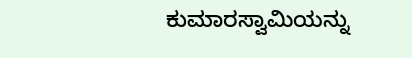ಕುಮಾರಸ್ವಾಮಿಯನ್ನು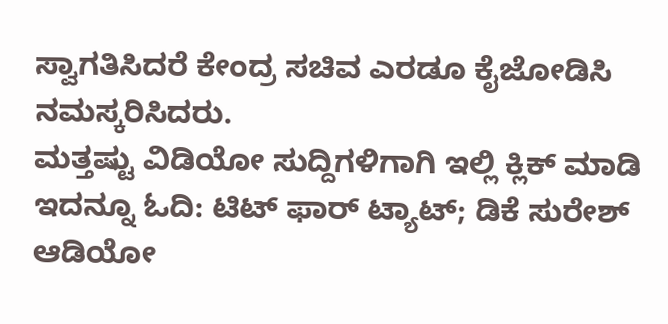ಸ್ವಾಗತಿಸಿದರೆ ಕೇಂದ್ರ ಸಚಿವ ಎರಡೂ ಕೈಜೋಡಿಸಿ ನಮಸ್ಕರಿಸಿದರು.
ಮತ್ತಷ್ಟು ವಿಡಿಯೋ ಸುದ್ದಿಗಳಿಗಾಗಿ ಇಲ್ಲಿ ಕ್ಲಿಕ್ ಮಾಡಿ
ಇದನ್ನೂ ಓದಿ: ಟಿಟ್ ಫಾರ್ ಟ್ಯಾಟ್; ಡಿಕೆ ಸುರೇಶ್ ಆಡಿಯೋ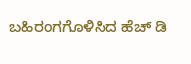ಬಹಿರಂಗಗೊಳಿಸಿದ ಹೆಚ್ ಡಿ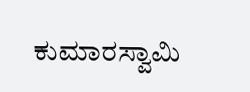ಕುಮಾರಸ್ವಾಮಿ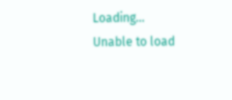Loading...
Unable to load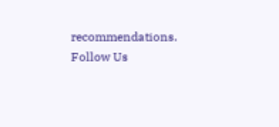recommendations.
Follow Us